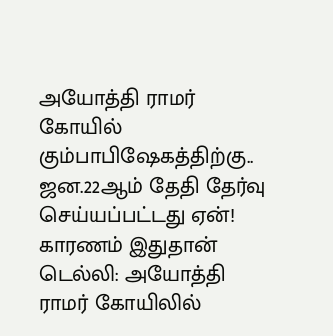அயோத்தி ராமர் கோயில் கும்பாபிஷேகத்திற்கு.. ஜன.22ஆம் தேதி தேர்வு செய்யப்பட்டது ஏன்! காரணம் இதுதான்
டெல்லி: அயோத்தி ராமர் கோயிலில்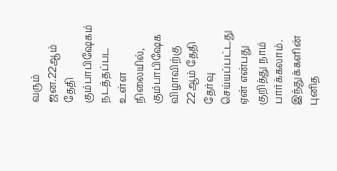வரும் ஜன.22ஆம் தேதி கும்பாபிஷேகம் நடத்தப்பட உள்ள நிலையில், கும்பாபிஷேக விழாவிற்கு 22ஆம் தேதி தேர்வு செய்யப்பட்டது ஏன் என்பது குறித்து நாம் பார்க்கலாம்.
இந்துக்களின் புனித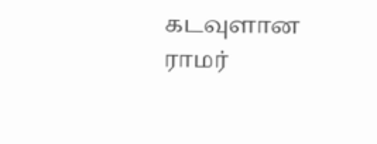கடவுளான ராமர்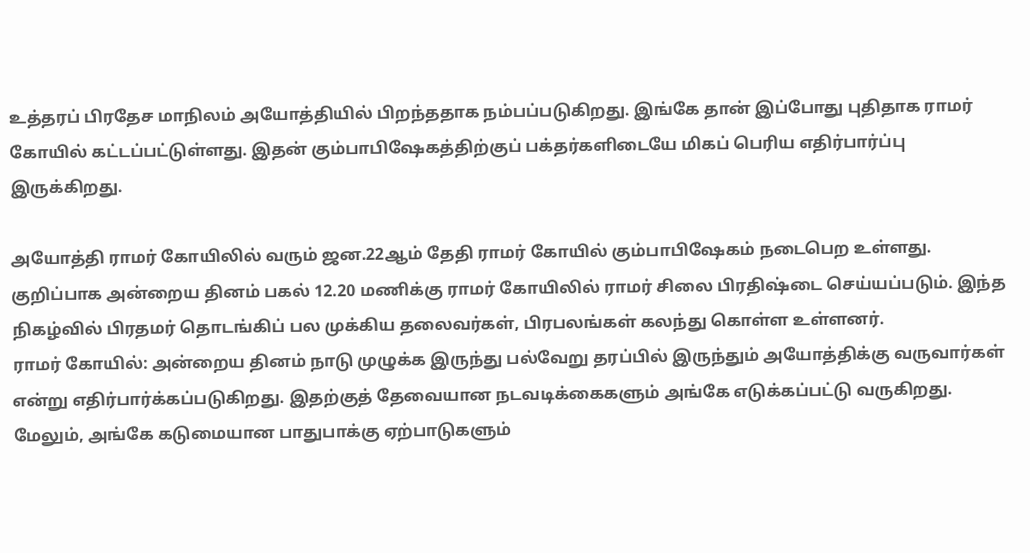உத்தரப் பிரதேச மாநிலம் அயோத்தியில் பிறந்ததாக நம்பப்படுகிறது. இங்கே தான் இப்போது புதிதாக ராமர் கோயில் கட்டப்பட்டுள்ளது. இதன் கும்பாபிஷேகத்திற்குப் பக்தர்களிடையே மிகப் பெரிய எதிர்பார்ப்பு இருக்கிறது.

அயோத்தி ராமர் கோயிலில் வரும் ஜன.22ஆம் தேதி ராமர் கோயில் கும்பாபிஷேகம் நடைபெற உள்ளது. குறிப்பாக அன்றைய தினம் பகல் 12.20 மணிக்கு ராமர் கோயிலில் ராமர் சிலை பிரதிஷ்டை செய்யப்படும். இந்த நிகழ்வில் பிரதமர் தொடங்கிப் பல முக்கிய தலைவர்கள், பிரபலங்கள் கலந்து கொள்ள உள்ளனர்.
ராமர் கோயில்: அன்றைய தினம் நாடு முழுக்க இருந்து பல்வேறு தரப்பில் இருந்தும் அயோத்திக்கு வருவார்கள் என்று எதிர்பார்க்கப்படுகிறது. இதற்குத் தேவையான நடவடிக்கைகளும் அங்கே எடுக்கப்பட்டு வருகிறது. மேலும், அங்கே கடுமையான பாதுபாக்கு ஏற்பாடுகளும்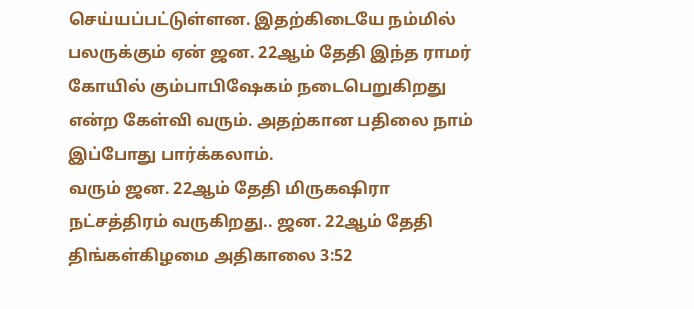செய்யப்பட்டுள்ளன. இதற்கிடையே நம்மில் பலருக்கும் ஏன் ஜன. 22ஆம் தேதி இந்த ராமர் கோயில் கும்பாபிஷேகம் நடைபெறுகிறது என்ற கேள்வி வரும். அதற்கான பதிலை நாம் இப்போது பார்க்கலாம்.
வரும் ஜன. 22ஆம் தேதி மிருகஷிரா நட்சத்திரம் வருகிறது.. ஜன. 22ஆம் தேதி திங்கள்கிழமை அதிகாலை 3:52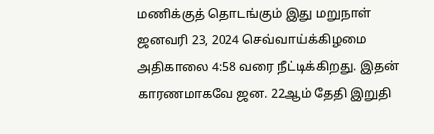மணிக்குத் தொடங்கும் இது மறுநாள் ஜனவரி 23, 2024 செவ்வாய்க்கிழமை அதிகாலை 4:58 வரை நீட்டிக்கிறது. இதன் காரணமாகவே ஜன. 22ஆம் தேதி இறுதி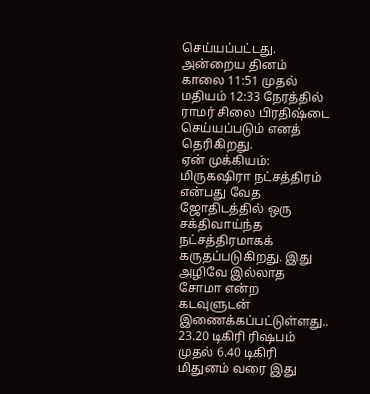செய்யப்பட்டது. அன்றைய தினம் காலை 11:51 முதல் மதியம் 12:33 நேரத்தில் ராமர் சிலை பிரதிஷ்டை செய்யப்படும் எனத் தெரிகிறது.
ஏன் முக்கியம்: மிருகஷிரா நட்சத்திரம் என்பது வேத ஜோதிடத்தில் ஒரு சக்திவாய்ந்த நட்சத்திரமாகக் கருதப்படுகிறது. இது அழிவே இல்லாத சோமா என்ற கடவுளுடன் இணைக்கப்பட்டுள்ளது.. 23.20 டிகிரி ரிஷபம் முதல் 6.40 டிகிரி மிதுனம் வரை இது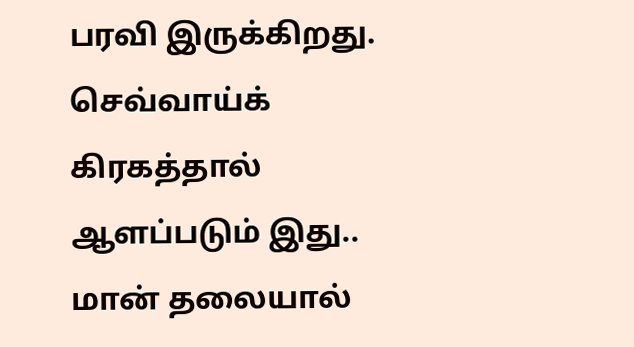பரவி இருக்கிறது. செவ்வாய்க் கிரகத்தால் ஆளப்படும் இது.. மான் தலையால்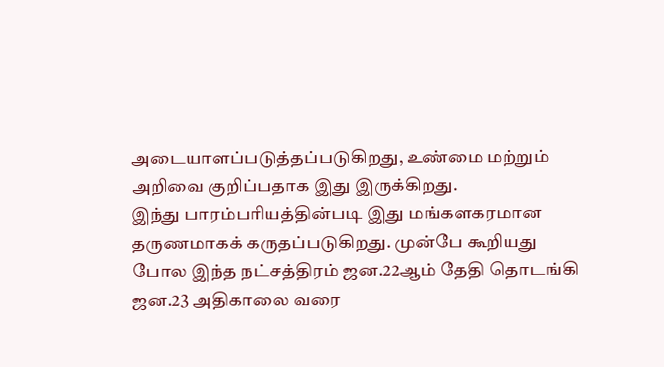அடையாளப்படுத்தப்படுகிறது, உண்மை மற்றும் அறிவை குறிப்பதாக இது இருக்கிறது.
இந்து பாரம்பரியத்தின்படி இது மங்களகரமான தருணமாகக் கருதப்படுகிறது. முன்பே கூறியது போல இந்த நட்சத்திரம் ஜன.22ஆம் தேதி தொடங்கி ஜன.23 அதிகாலை வரை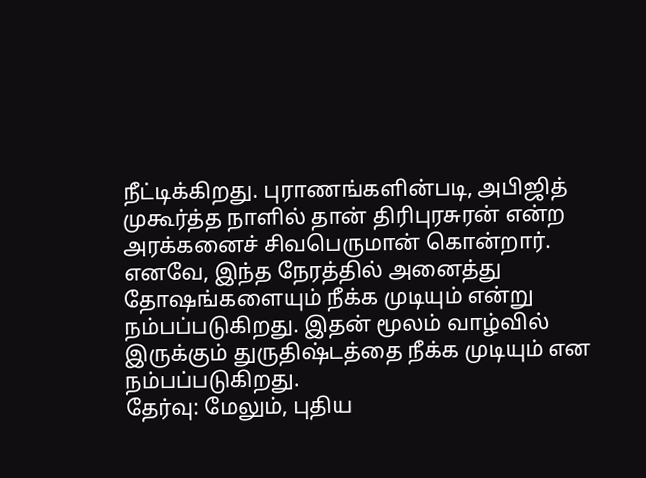நீட்டிக்கிறது. புராணங்களின்படி, அபிஜித் முகூர்த்த நாளில் தான் திரிபுரசுரன் என்ற அரக்கனைச் சிவபெருமான் கொன்றார். எனவே, இந்த நேரத்தில் அனைத்து தோஷங்களையும் நீக்க முடியும் என்று நம்பப்படுகிறது. இதன் மூலம் வாழ்வில் இருக்கும் துருதிஷ்டத்தை நீக்க முடியும் என நம்பப்படுகிறது.
தேர்வு: மேலும், புதிய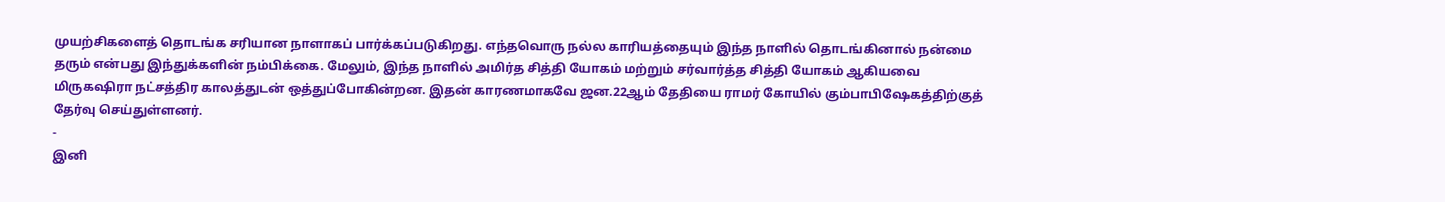முயற்சிகளைத் தொடங்க சரியான நாளாகப் பார்க்கப்படுகிறது. எந்தவொரு நல்ல காரியத்தையும் இந்த நாளில் தொடங்கினால் நன்மை தரும் என்பது இந்துக்களின் நம்பிக்கை. மேலும், இந்த நாளில் அமிர்த சித்தி யோகம் மற்றும் சர்வார்த்த சித்தி யோகம் ஆகியவை மிருகஷிரா நட்சத்திர காலத்துடன் ஒத்துப்போகின்றன. இதன் காரணமாகவே ஜன.22ஆம் தேதியை ராமர் கோயில் கும்பாபிஷேகத்திற்குத் தேர்வு செய்துள்ளனர்.
-
இனி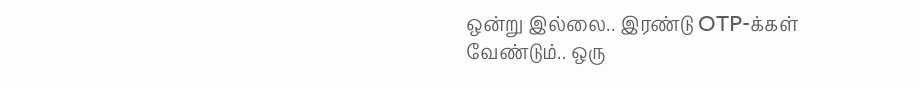ஒன்று இல்லை.. இரண்டு OTP-க்கள் வேண்டும்.. ஒரு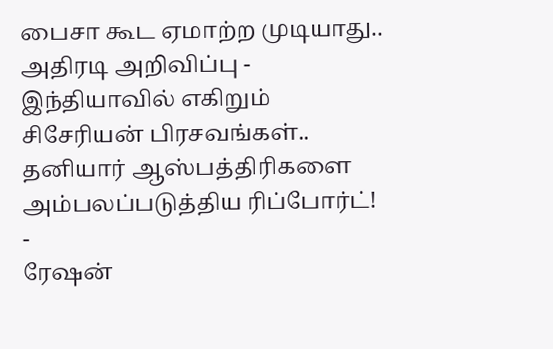பைசா கூட ஏமாற்ற முடியாது.. அதிரடி அறிவிப்பு -
இந்தியாவில் எகிறும் சிசேரியன் பிரசவங்கள்.. தனியார் ஆஸ்பத்திரிகளை அம்பலப்படுத்திய ரிப்போர்ட்! -
ரேஷன்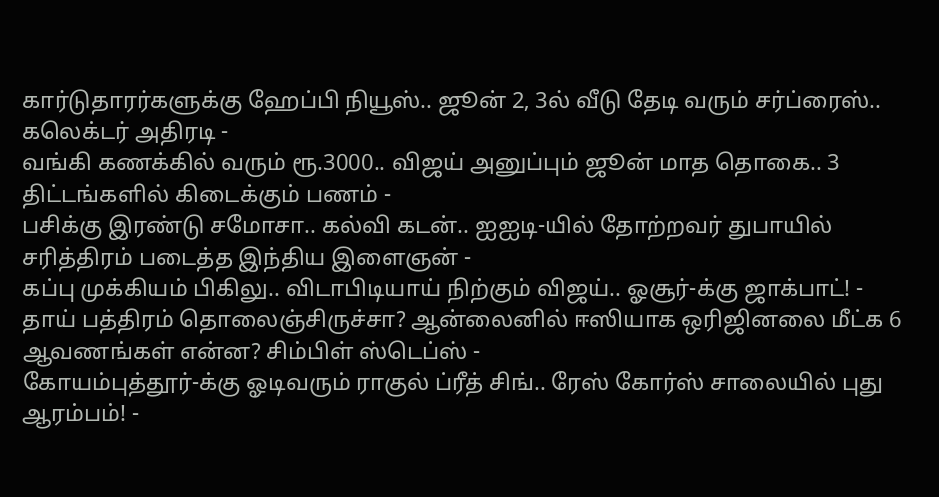கார்டுதாரர்களுக்கு ஹேப்பி நியூஸ்.. ஜூன் 2, 3ல் வீடு தேடி வரும் சர்ப்ரைஸ்.. கலெக்டர் அதிரடி -
வங்கி கணக்கில் வரும் ரூ.3000.. விஜய் அனுப்பும் ஜூன் மாத தொகை.. 3 திட்டங்களில் கிடைக்கும் பணம் -
பசிக்கு இரண்டு சமோசா.. கல்வி கடன்.. ஐஐடி-யில் தோற்றவர் துபாயில் சரித்திரம் படைத்த இந்திய இளைஞன் -
கப்பு முக்கியம் பிகிலு.. விடாபிடியாய் நிற்கும் விஜய்.. ஓசூர்-க்கு ஜாக்பாட்! -
தாய் பத்திரம் தொலைஞ்சிருச்சா? ஆன்லைனில் ஈஸியாக ஒரிஜினலை மீட்க 6 ஆவணங்கள் என்ன? சிம்பிள் ஸ்டெப்ஸ் -
கோயம்புத்தூர்-க்கு ஓடிவரும் ராகுல் ப்ரீத் சிங்.. ரேஸ் கோர்ஸ் சாலையில் புது ஆரம்பம்! -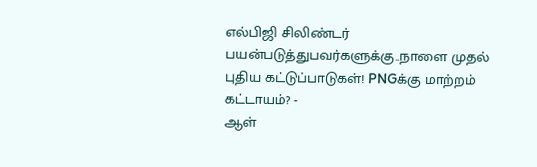எல்பிஜி சிலிண்டர் பயன்படுத்துபவர்களுக்கு..நாளை முதல் புதிய கட்டுப்பாடுகள்! PNGக்கு மாற்றம் கட்டாயம்? -
ஆள்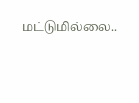மட்டுமில்லை..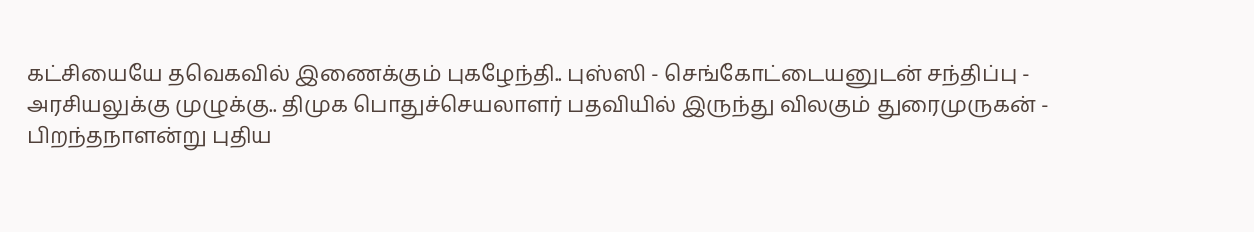கட்சியையே தவெகவில் இணைக்கும் புகழேந்தி.. புஸ்ஸி - செங்கோட்டையனுடன் சந்திப்பு -
அரசியலுக்கு முழுக்கு.. திமுக பொதுச்செயலாளர் பதவியில் இருந்து விலகும் துரைமுருகன் -
பிறந்தநாளன்று புதிய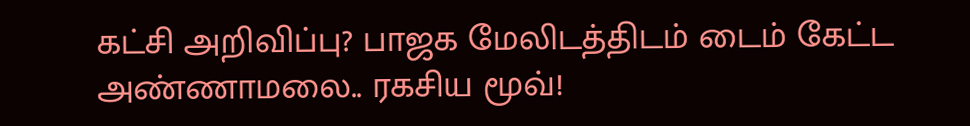கட்சி அறிவிப்பு? பாஜக மேலிடத்திடம் டைம் கேட்ட அண்ணாமலை.. ரகசிய மூவ்!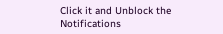Click it and Unblock the Notifications